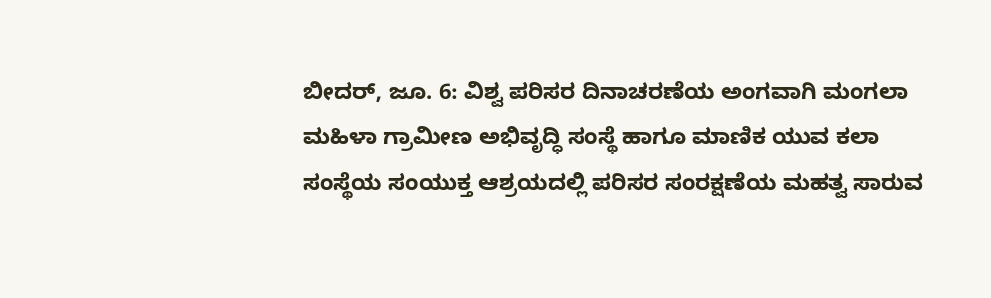ಬೀದರ್, ಜೂ. 6: ವಿಶ್ವ ಪರಿಸರ ದಿನಾಚರಣೆಯ ಅಂಗವಾಗಿ ಮಂಗಲಾ ಮಹಿಳಾ ಗ್ರಾಮೀಣ ಅಭಿವೃದ್ಧಿ ಸಂಸ್ಥೆ ಹಾಗೂ ಮಾಣಿಕ ಯುವ ಕಲಾ ಸಂಸ್ಥೆಯ ಸಂಯುಕ್ತ ಆಶ್ರಯದಲ್ಲಿ ಪರಿಸರ ಸಂರಕ್ಷಣೆಯ ಮಹತ್ವ ಸಾರುವ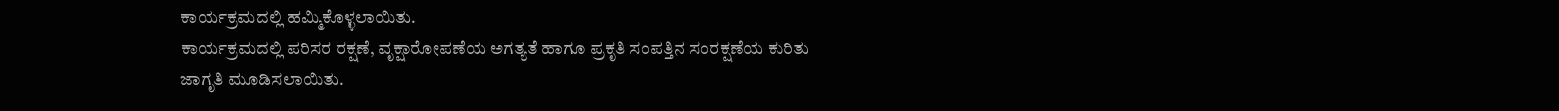ಕಾರ್ಯಕ್ರಮದಲ್ಲಿ ಹಮ್ಮಿಕೊಳ್ಳಲಾಯಿತು.
ಕಾರ್ಯಕ್ರಮದಲ್ಲಿ ಪರಿಸರ ರಕ್ಷಣೆ, ವೃಕ್ಷಾರೋಪಣೆಯ ಅಗತ್ಯತೆ ಹಾಗೂ ಪ್ರಕೃತಿ ಸಂಪತ್ತಿನ ಸಂರಕ್ಷಣೆಯ ಕುರಿತು ಜಾಗೃತಿ ಮೂಡಿಸಲಾಯಿತು.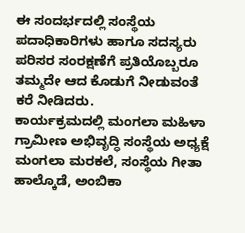ಈ ಸಂದರ್ಭದಲ್ಲಿ ಸಂಸ್ಥೆಯ ಪದಾಧಿಕಾರಿಗಳು ಹಾಗೂ ಸದಸ್ಯರು ಪರಿಸರ ಸಂರಕ್ಷಣೆಗೆ ಪ್ರತಿಯೊಬ್ಬರೂ ತಮ್ಮದೇ ಆದ ಕೊಡುಗೆ ನೀಡುವಂತೆ ಕರೆ ನೀಡಿದರು.
ಕಾರ್ಯಕ್ರಮದಲ್ಲಿ ಮಂಗಲಾ ಮಹಿಳಾ ಗ್ರಾಮೀಣ ಅಭಿವೃದ್ಧಿ ಸಂಸ್ಥೆಯ ಅಧ್ಯಕ್ಷೆ ಮಂಗಲಾ ಮರಕಲೆ, ಸಂಸ್ಥೆಯ ಗೀತಾ ಹಾಲ್ಕೊಡೆ, ಅಂಬಿಕಾ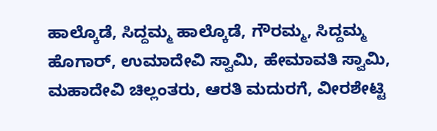ಹಾಲ್ಕೊಡೆ, ಸಿದ್ದಮ್ಮ ಹಾಲ್ಕೊಡೆ, ಗೌರಮ್ಮ, ಸಿದ್ದಮ್ಮ ಹೊಗಾರ್, ಉಮಾದೇವಿ ಸ್ವಾಮಿ, ಹೇಮಾವತಿ ಸ್ವಾಮಿ, ಮಹಾದೇವಿ ಚಿಲ್ಲಂತರು, ಆರತಿ ಮದುರಗೆ, ವೀರಶೇಟ್ಟಿ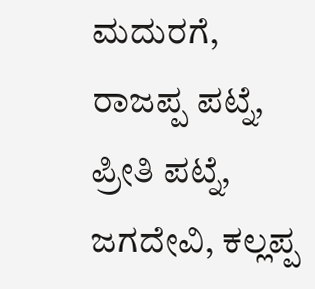ಮದುರಗೆ, ರಾಜಪ್ಪ ಪಟ್ನೆ, ಪ್ರೀತಿ ಪಟ್ನೆ, ಜಗದೇವಿ, ಕಲ್ಲಪ್ಪ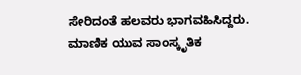ಸೇರಿದಂತೆ ಹಲವರು ಭಾಗವಹಿಸಿದ್ದರು.
ಮಾಣಿಕ ಯುವ ಸಾಂಸ್ಕೃತಿಕ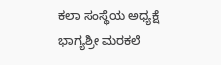ಕಲಾ ಸಂಸ್ಥೆಯ ಅಧ್ಯಕ್ಷೆ ಭಾಗ್ಯಶ್ರೀ ಮರಕಲೆ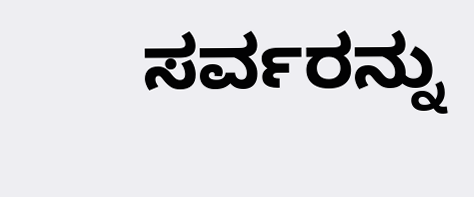ಸರ್ವರನ್ನು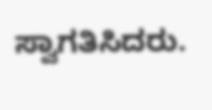ಸ್ವಾಗತಿಸಿದರು.